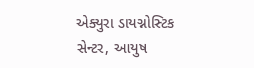એક્યુરા ડાયગ્નોસ્ટિક સેન્ટર, આયુષ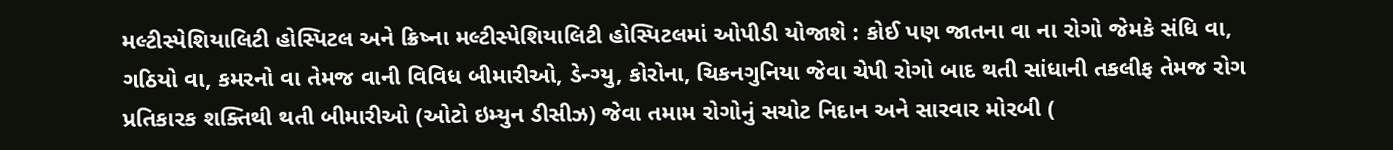મલ્ટીસ્પેશિયાલિટી હોસ્પિટલ અને ક્રિષ્ના મલ્ટીસ્પેશિયાલિટી હોસ્પિટલમાં ઓપીડી યોજાશે : કોઈ પણ જાતના વા ના રોગો જેમકે સંધિ વા, ગઠિયો વા, કમરનો વા તેમજ વાની વિવિધ બીમારીઓ, ડેન્ગ્યુ, કોરોના, ચિકનગુનિયા જેવા ચેપી રોગો બાદ થતી સાંધાની તકલીફ તેમજ રોગ પ્રતિકારક શક્તિથી થતી બીમારીઓ (ઓટો ઇમ્યુન ડીસીઝ) જેવા તમામ રોગોનું સચોટ નિદાન અને સારવાર મોરબી (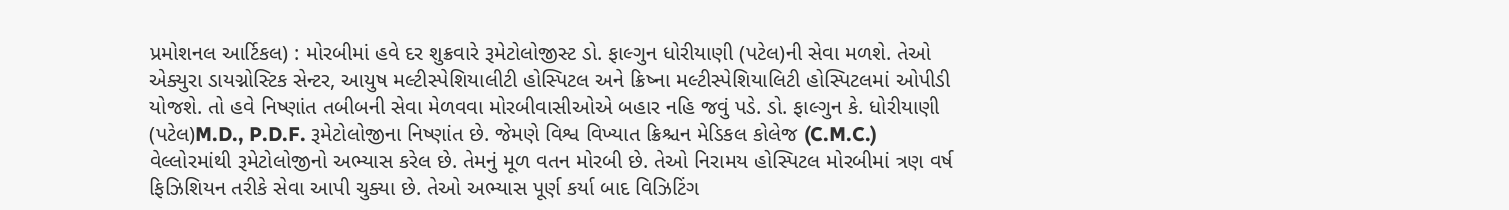પ્રમોશનલ આર્ટિકલ) : મોરબીમાં હવે દર શુક્રવારે રૂમેટોલોજીસ્ટ ડો. ફાલ્ગુન ધોરીયાણી (પટેલ)ની સેવા મળશે. તેઓ એક્યુરા ડાયગ્નોસ્ટિક સેન્ટર, આયુષ મલ્ટીસ્પેશિયાલીટી હોસ્પિટલ અને ક્રિષ્ના મલ્ટીસ્પેશિયાલિટી હોસ્પિટલમાં ઓપીડી યોજશે. તો હવે નિષ્ણાંત તબીબની સેવા મેળવવા મોરબીવાસીઓએ બહાર નહિ જવું પડે. ડો. ફાલ્ગુન કે. ધોરીયાણી (પટેલ)M.D., P.D.F. રૂમેટોલોજીના નિષ્ણાંત છે. જેમણે વિશ્વ વિખ્યાત ક્રિશ્ચન મેડિકલ કોલેજ (C.M.C.) વેલ્લોરમાંથી રૂમેટોલોજીનો અભ્યાસ કરેલ છે. તેમનું મૂળ વતન મોરબી છે. તેઓ નિરામય હોસ્પિટલ મોરબીમાં ત્રણ વર્ષ ફિઝિશિયન તરીકે સેવા આપી ચુક્યા છે. તેઓ અભ્યાસ પૂર્ણ કર્યા બાદ વિઝિટિંગ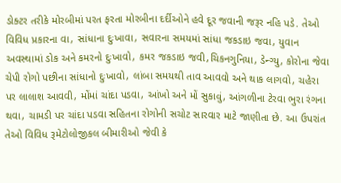ડોક્ટર તરીકે મોરબીમાં પરત ફરતા મોરબીના દર્દીઓને હવે દૂર જવાની જરૂર નહિ પડે. તેઓ વિવિધ પ્રકારના વા, સાંધાના દુઃખાવા, સવારના સમયમાં સાંધા જકડાઇ જવા, યુવાન અવસ્થામાં ડોક અને કમરનો દુઃખાવો, કમર જકડાઇ જવી,ચિકનગુનિયા, ડેન્ગ્યુ, કોરોના જેવા ચેપી રોગો પછીના સાંધાનો દુઃખાવો, લાંબા સમયથી તાવ આવવો અને થાક લાગવો, ચહેરા પર લાલાશ આવવી, મોંમાં ચાંદા પડવા, આંખો અને મોં સુકાવું, આંગળીના ટેરવા ભુરા રંગના થવા, ચામડી પર ચાંદા પડવા સહિતના રોગોની સચોટ સારવાર માટે જાણીતા છે. આ ઉપરાંત તેઓ વિવિધ રૂમેટોલોજીકલ બીમારીઓ જેવી કે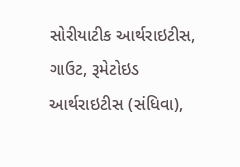સોરીયાટીક આર્થરાઇટીસ, ગાઉટ, રૂમેટોઇડ આર્થરાઇટીસ (સંધિવા),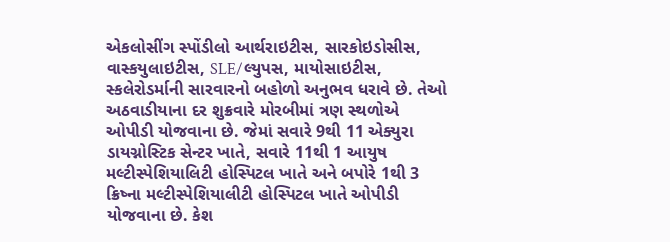એકલોસીંગ સ્પોંડીલો આર્થરાઇટીસ, સારકોઇડોસીસ, વાસ્કયુલાઇટીસ, SLE/લ્યુપસ, માયોસાઇટીસ, સ્કલેરોડર્માની સારવારનો બહોળો અનુભવ ધરાવે છે. તેઓ અઠવાડીયાના દર શુક્રવારે મોરબીમાં ત્રણ સ્થળોએ ઓપીડી યોજવાના છે. જેમાં સવારે 9થી 11 એક્યુરા ડાયગ્નોસ્ટિક સેન્ટર ખાતે, સવારે 11થી 1 આયુષ મલ્ટીસ્પેશિયાલિટી હોસ્પિટલ ખાતે અને બપોરે 1થી 3 ક્રિષ્ના મલ્ટીસ્પેશિયાલીટી હોસ્પિટલ ખાતે ઓપીડી યોજવાના છે. કેશ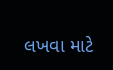લખવા માટે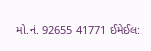મો.નં. 92655 41771 ઈમેઈલ: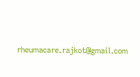rheumacare.rajkot@gmail.com